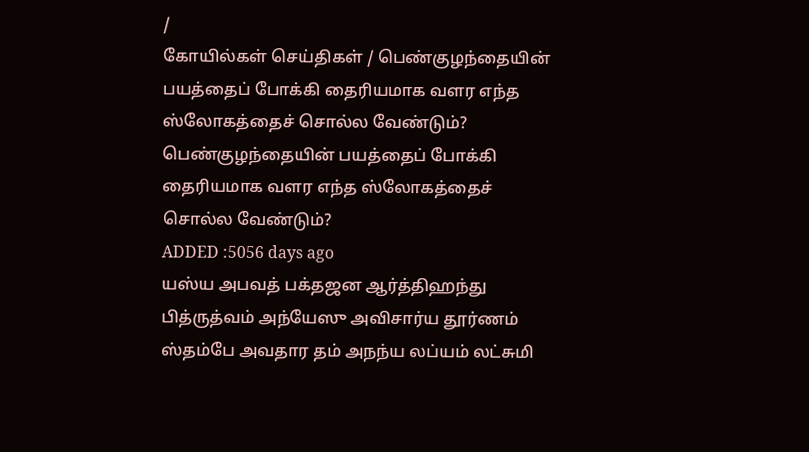/
கோயில்கள் செய்திகள் / பெண்குழந்தையின் பயத்தைப் போக்கி தைரியமாக வளர எந்த ஸ்லோகத்தைச் சொல்ல வேண்டும்?
பெண்குழந்தையின் பயத்தைப் போக்கி தைரியமாக வளர எந்த ஸ்லோகத்தைச் சொல்ல வேண்டும்?
ADDED :5056 days ago
யஸ்ய அபவத் பக்தஜன ஆர்த்திஹந்து பித்ருத்வம் அந்யேஸு அவிசார்ய தூர்ணம் ஸ்தம்பே அவதார தம் அநந்ய லப்யம் லட்சுமி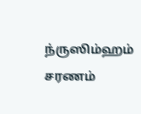ந்ருஸிம்ஹம் சரணம்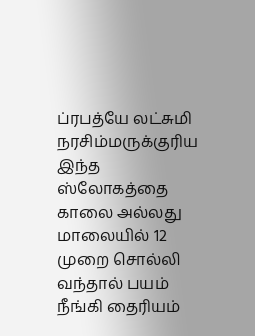ப்ரபத்யே லட்சுமி நரசிம்மருக்குரிய இந்த ஸ்லோகத்தை காலை அல்லது மாலையில் 12 முறை சொல்லி வந்தால் பயம் நீங்கி தைரியம்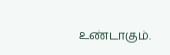உண்டாகும்.